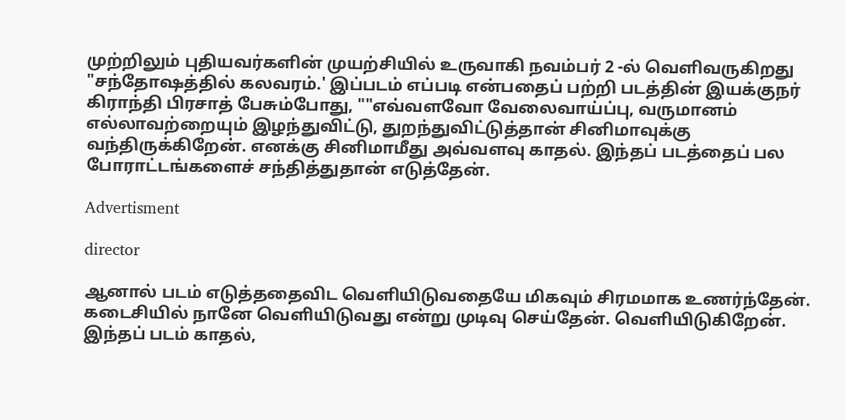முற்றிலும் புதியவர்களின் முயற்சியில் உருவாகி நவம்பர் 2 -ல் வெளிவருகிறது "சந்தோஷத்தில் கலவரம்.' இப்படம் எப்படி என்பதைப் பற்றி படத்தின் இயக்குநர் கிராந்தி பிரசாத் பேசும்போது, ""எவ்வளவோ வேலைவாய்ப்பு, வருமானம் எல்லாவற்றையும் இழந்துவிட்டு, துறந்துவிட்டுத்தான் சினிமாவுக்கு வந்திருக்கிறேன். எனக்கு சினிமாமீது அவ்வளவு காதல். இந்தப் படத்தைப் பல போராட்டங்களைச் சந்தித்துதான் எடுத்தேன்.

Advertisment

director

ஆனால் படம் எடுத்ததைவிட வெளியிடுவதையே மிகவும் சிரமமாக உணர்ந்தேன். கடைசியில் நானே வெளியிடுவது என்று முடிவு செய்தேன். வெளியிடுகிறேன். இந்தப் படம் காதல்,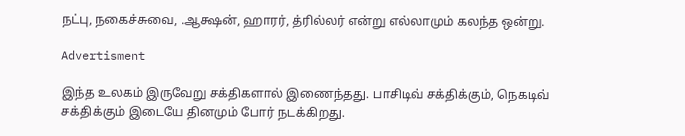நட்பு, நகைச்சுவை, .ஆக்ஷன், ஹாரர், த்ரில்லர் என்று எல்லாமும் கலந்த ஒன்று.

Advertisment

இந்த உலகம் இருவேறு சக்திகளால் இணைந்தது. பாசிடிவ் சக்திக்கும், நெகடிவ் சக்திக்கும் இடையே தினமும் போர் நடக்கிறது.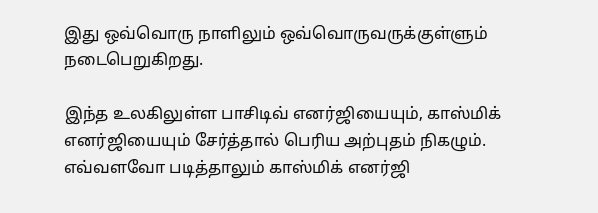இது ஒவ்வொரு நாளிலும் ஒவ்வொருவருக்குள்ளும் நடைபெறுகிறது.

இந்த உலகிலுள்ள பாசிடிவ் எனர்ஜியையும், காஸ்மிக் எனர்ஜியையும் சேர்த்தால் பெரிய அற்புதம் நிகழும். எவ்வளவோ படித்தாலும் காஸ்மிக் எனர்ஜி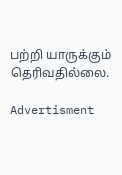பற்றி யாருக்கும் தெரிவதில்லை.

Advertisment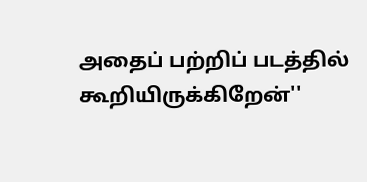அதைப் பற்றிப் படத்தில் கூறியிருக்கிறேன்''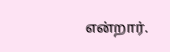என்றார்.